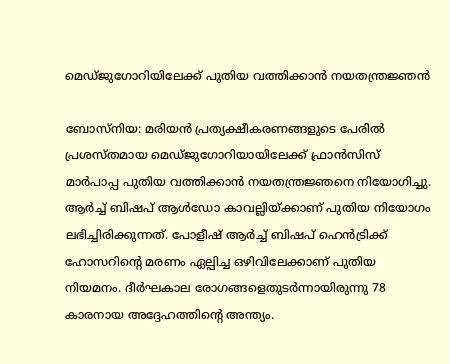മെഡ്ജുഗോറിയിലേക്ക് പുതിയ വത്തിക്കാന്‍ നയതന്ത്രജ്ഞന്‍

ബോസ്‌നിയ: മരിയന്‍ പ്രത്യക്ഷീകരണങ്ങളുടെ പേരില്‍ പ്രശസ്തമായ മെഡ്ജുഗോറിയായിലേക്ക് ഫ്രാന്‍സിസ് മാര്‍പാപ്പ പുതിയ വത്തിക്കാന്‍ നയതന്ത്രജ്ഞനെ നിയോഗിച്ചു. ആര്‍ച്ച് ബിഷപ് ആള്‍ഡോ കാവല്ലിയ്ക്കാണ് പുതിയ നിയോഗം ലഭിച്ചിരിക്കുന്നത്. പോളീഷ് ആര്‍ച്ച് ബിഷപ് ഹെന്‍ട്രിക്ക് ഹോസറിന്റെ മരണം ഏല്പിച്ച ഒഴിവിലേക്കാണ് പുതിയ നിയമനം. ദീര്‍ഘകാല രോഗങ്ങളെതുടര്‍ന്നായിരുന്നു 78 കാരനായ അദ്ദേഹത്തിന്റെ അന്ത്യം.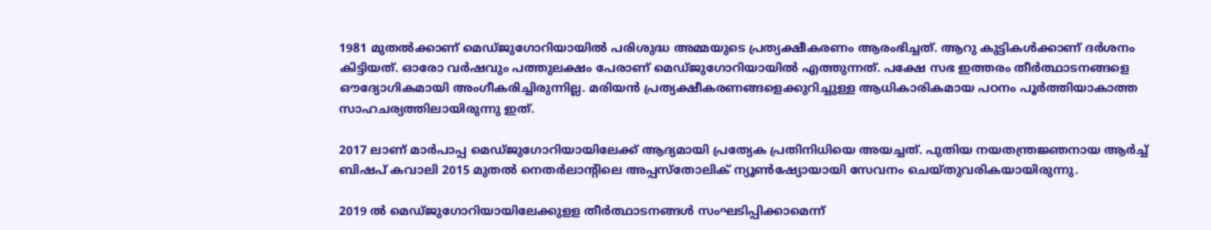1981 മുതല്‍ക്കാണ് മെഡ്ജുഗോറിയായില്‍ പരിശുദ്ധ അമ്മയുടെ പ്രത്യക്ഷീകരണം ആരംഭിച്ചത്. ആറു കുട്ടികള്‍ക്കാണ് ദര്‍ശനം കിട്ടിയത്. ഓരോ വര്‍ഷവും പത്തുലക്ഷം പേരാണ് മെഡ്ജുഗോറിയായില്‍ എത്തുന്നത്. പക്ഷേ സഭ ഇത്തരം തീര്‍ത്ഥാടനങ്ങളെ ഔദ്യോഗികമായി അംഗീകരിച്ചിരുന്നില്ല. മരിയന്‍ പ്രത്യക്ഷീകരണങ്ങളെക്കുറിച്ചുള്ള ആധികാരികമായ പഠനം പൂര്‍ത്തിയാകാത്ത സാഹചര്യത്തിലായിരുന്നു ഇത്.

2017 ലാണ് മാര്‍പാപ്പ മെഡ്ജുഗോറിയായിലേക്ക് ആദ്യമായി പ്രത്യേക പ്രതിനിധിയെ അയച്ചത്. പുതിയ നയതന്ത്രജ്ഞനായ ആര്‍ച്ച് ബിഷപ് കവാലി 2015 മുതല്‍ നെതര്‍ലാന്റിലെ അപ്പസ്‌തോലിക് ന്യൂണ്‍ഷ്യോയായി സേവനം ചെയ്തുവരികയായിരുന്നു.

2019 ല്‍ മെഡ്ജുഗോറിയായിലേക്കുളള തീര്‍ത്ഥാടനങ്ങള്‍ സംഘടിപ്പിക്കാമെന്ന്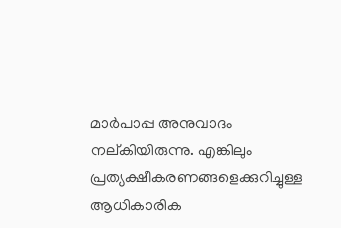മാര്‍പാപ്പ അനുവാദം നല്കിയിരുന്നു. എങ്കിലും പ്രത്യക്ഷീകരണങ്ങളെക്കുറിച്ചുള്ള ആധികാരിക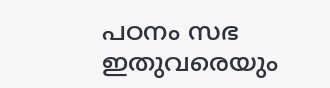പഠനം സഭ ഇതുവരെയും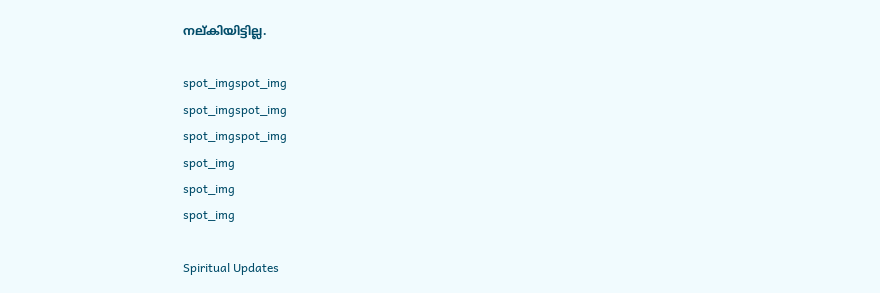നല്കിയിട്ടില്ല.

spot_imgspot_img
spot_imgspot_img
spot_imgspot_img
spot_img
spot_img
spot_img

Spiritual Updates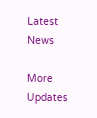Latest News

More Updates